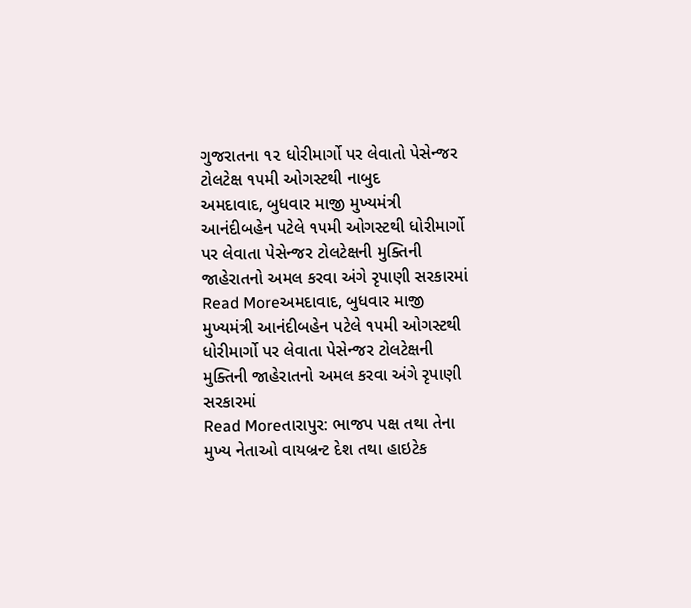ગુજરાતના ૧૨ ધોરીમાર્ગો પર લેવાતો પેસેન્જર ટોલટેક્ષ ૧૫મી ઓગસ્ટથી નાબુદ
અમદાવાદ, બુધવાર માજી મુખ્યમંત્રી આનંદીબહેન પટેલે ૧૫મી ઓગસ્ટથી ધોરીમાર્ગો પર લેવાતા પેસેન્જર ટોલટેક્ષની મુક્તિની જાહેરાતનો અમલ કરવા અંગે રૃપાણી સરકારમાં
Read Moreઅમદાવાદ, બુધવાર માજી મુખ્યમંત્રી આનંદીબહેન પટેલે ૧૫મી ઓગસ્ટથી ધોરીમાર્ગો પર લેવાતા પેસેન્જર ટોલટેક્ષની મુક્તિની જાહેરાતનો અમલ કરવા અંગે રૃપાણી સરકારમાં
Read Moreતારાપુર: ભાજપ પક્ષ તથા તેના મુખ્ય નેતાઓ વાયબ્રન્ટ દેશ તથા હાઇટેક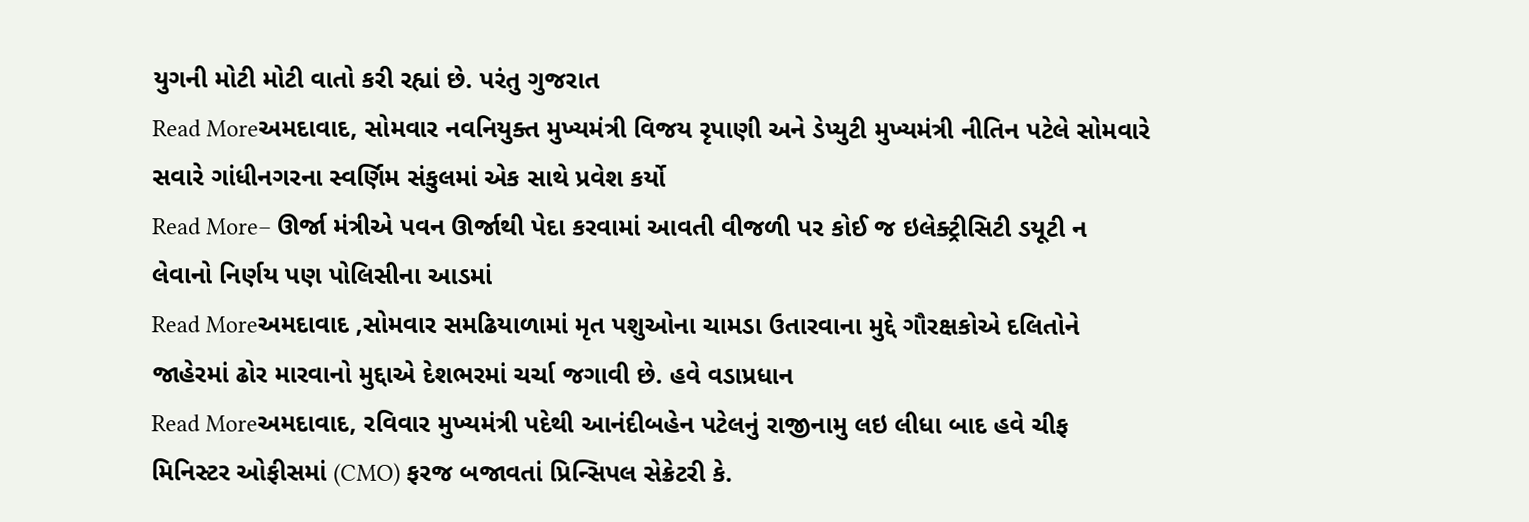યુગની મોટી મોટી વાતો કરી રહ્યાં છે. પરંતુ ગુજરાત
Read Moreઅમદાવાદ, સોમવાર નવનિયુક્ત મુખ્યમંત્રી વિજય રૃપાણી અને ડેપ્યુટી મુખ્યમંત્રી નીતિન પટેલે સોમવારે સવારે ગાંધીનગરના સ્વર્ણિમ સંકુલમાં એક સાથે પ્રવેશ કર્યો
Read More– ઊર્જા મંત્રીએ પવન ઊર્જાથી પેદા કરવામાં આવતી વીજળી પર કોઈ જ ઇલેક્ટ્રીસિટી ડયૂટી ન લેવાનો નિર્ણય પણ પોલિસીના આડમાં
Read Moreઅમદાવાદ ,સોમવાર સમઢિયાળામાં મૃત પશુઓના ચામડા ઉતારવાના મુદ્દે ગૌરક્ષકોએ દલિતોને જાહેરમાં ઢોર મારવાનો મુદ્દાએ દેશભરમાં ચર્ચા જગાવી છે. હવે વડાપ્રધાન
Read Moreઅમદાવાદ, રવિવાર મુખ્યમંત્રી પદેથી આનંદીબહેન પટેલનું રાજીનામુ લઇ લીધા બાદ હવે ચીફ મિનિસ્ટર ઓફીસમાં (CMO) ફરજ બજાવતાં પ્રિન્સિપલ સેક્રેટરી કે.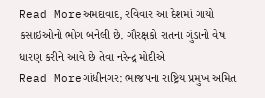Read Moreઅમદાવાદ, રવિવાર આ દેશમાં ગાયો કસાઇઓનો ભોગ બનેલી છે. ગૌરક્ષકો રાતના ગુંડાનો વેષ ધારણ કરીને આવે છે તેવા નરેન્દ્ર મોદીએ
Read Moreગાંધીનગર: ભાજપના રાષ્ટ્રિય પ્રમુખ અમિત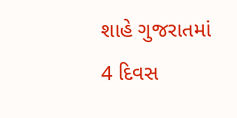શાહે ગુજરાતમાં 4 દિવસ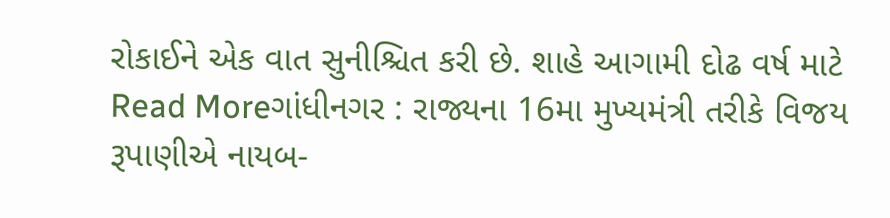રોકાઈને એક વાત સુનીશ્ચિત કરી છે. શાહે આગામી દોઢ વર્ષ માટે
Read Moreગાંધીનગર : રાજ્યના 16મા મુખ્યમંત્રી તરીકે વિજય રૂપાણીએ નાયબ-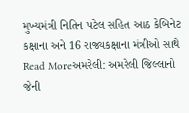મુખ્યમંત્રી નિતિન પટેલ સહિત આઠ કેબિનેટ કક્ષાના અને 16 રાજ્યકક્ષાના મંત્રીઓ સાથે
Read Moreઅમરેલી: અમરેલી જિલ્લાનો જેની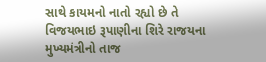સાથે કાયમનો નાતો રહ્યો છે તે વિજયભાઇ રૂપાણીના શિરે રાજયના મુખ્યમંત્રીનો તાજ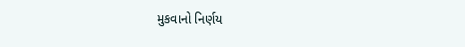મુકવાનો નિર્ણય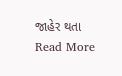જાહેર થતા
Read More